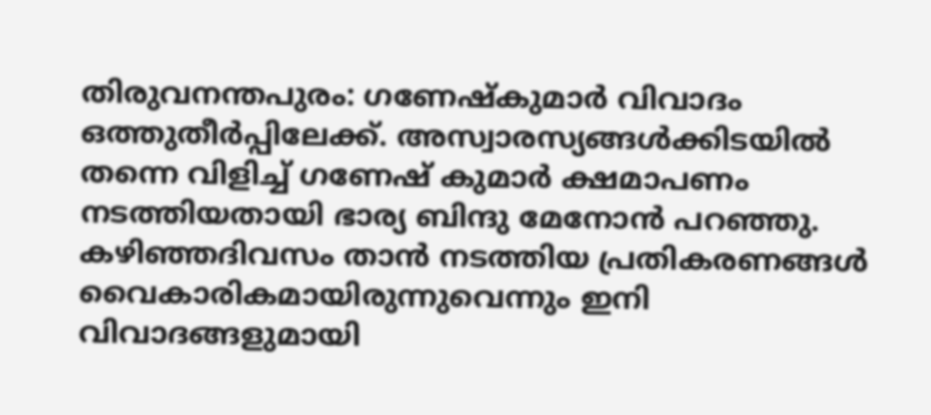തിരുവനന്തപുരം: ഗണേഷ്കുമാർ വിവാദം ഒത്തുതീർപ്പിലേക്ക്. അസ്വാരസ്യങ്ങൾക്കിടയിൽ തന്നെ വിളിച്ച് ഗണേഷ് കുമാർ ക്ഷമാപണം നടത്തിയതായി ഭാര്യ ബിന്ദു മേനോൻ പറഞ്ഞു. കഴിഞ്ഞദിവസം താൻ നടത്തിയ പ്രതികരണങ്ങൾ വൈകാരികമായിരുന്നുവെന്നും ഇനി വിവാദങ്ങളുമായി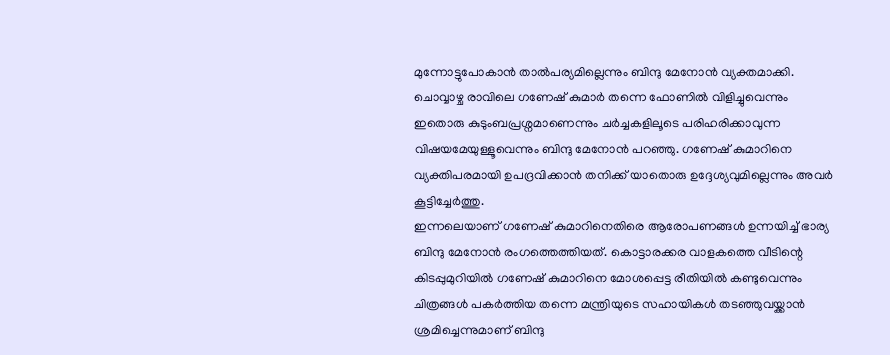മുന്നോട്ടുപോകാൻ താൽപര്യമില്ലെന്നും ബിന്ദു മേനോൻ വ്യക്തമാക്കി.
ചൊവ്വാഴ്ച രാവിലെ ഗണേഷ് കുമാർ തന്നെ ഫോണിൽ വിളിച്ചുവെന്നും ഇതൊരു കുടുംബപ്രശ്നമാണെന്നും ചർച്ചകളിലൂടെ പരിഹരിക്കാവുന്ന വിഷയമേയുള്ളൂവെന്നും ബിന്ദു മേനോൻ പറഞ്ഞു. ഗണേഷ് കുമാറിനെ വ്യക്തിപരമായി ഉപദ്രവിക്കാൻ തനിക്ക് യാതൊരു ഉദ്ദേശ്യവുമില്ലെന്നും അവർ കൂട്ടിച്ചേർത്തു.
ഇന്നലെയാണ് ഗണേഷ് കുമാറിനെതിരെ ആരോപണങ്ങൾ ഉന്നയിച്ച് ഭാര്യ ബിന്ദു മേനോൻ രംഗത്തെത്തിയത്. കൊട്ടാരക്കര വാളകത്തെ വീടിന്റെ കിടപ്പുമുറിയിൽ ഗണേഷ് കുമാറിനെ മോശപ്പെട്ട രീതിയിൽ കണ്ടുവെന്നും ചിത്രങ്ങൾ പകർത്തിയ തന്നെ മന്ത്രിയുടെ സഹായികൾ തടഞ്ഞുവയ്ക്കാൻ ശ്രമിച്ചെന്നുമാണ് ബിന്ദു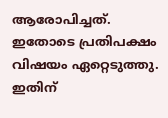ആരോപിച്ചത്.
ഇതോടെ പ്രതിപക്ഷം വിഷയം ഏറ്റെടുത്തു. ഇതിന്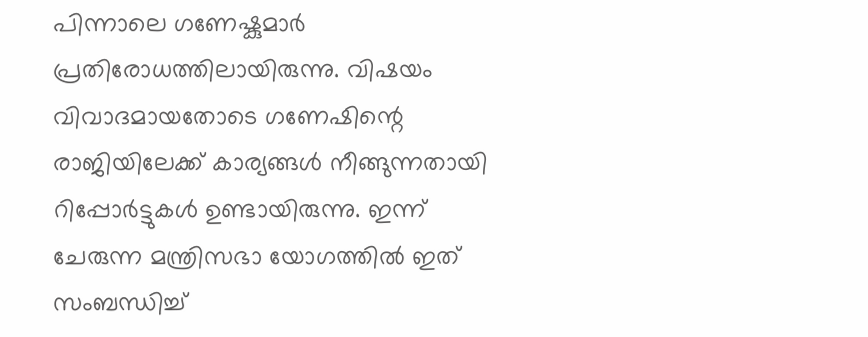പിന്നാലെ ഗണേഷ്കുമാർ പ്രതിരോധത്തിലായിരുന്നു. വിഷയം വിവാദമായതോടെ ഗണേഷിന്റെ രാജിയിലേക്ക് കാര്യങ്ങൾ നീങ്ങുന്നതായി റിപ്പോർട്ടുകൾ ഉണ്ടായിരുന്നു. ഇന്ന് ചേരുന്ന മന്ത്രിസഭാ യോഗത്തിൽ ഇത് സംബന്ധിച്ച്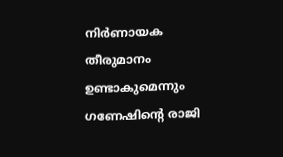നിർണായക തീരുമാനം ഉണ്ടാകുമെന്നും ഗണേഷിന്റെ രാജി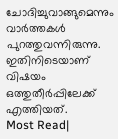ചോദിച്ചുവാങ്ങുമെന്നും വാർത്തകൾ പുറത്തുവന്നിരുന്നു. ഇതിനിടെയാണ് വിഷയം ഒത്തുതീർപ്പിലേക്ക് എത്തിയത്.
Most Read|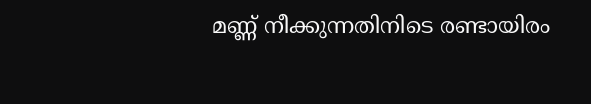മണ്ണ് നീക്കുന്നതിനിടെ രണ്ടായിരം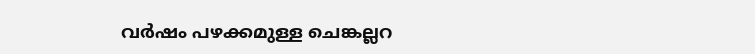വർഷം പഴക്കമുള്ള ചെങ്കല്ലറ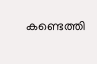കണ്ടെത്തി